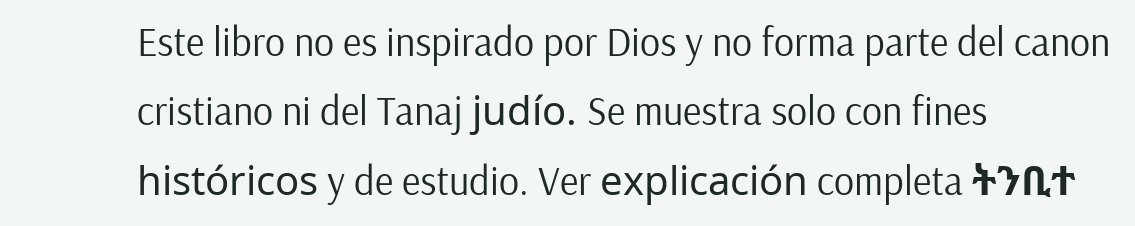Este libro no es inspirado por Dios y no forma parte del canon cristiano ni del Tanaj judío. Se muestra solo con fines históricos y de estudio. Ver explicación completa ትንቢተ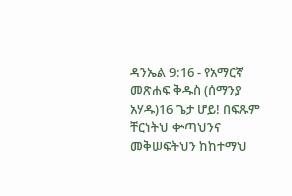ዳንኤል 9:16 - የአማርኛ መጽሐፍ ቅዱስ (ሰማንያ አሃዱ)16 ጌታ ሆይ! በፍጹም ቸርነትህ ቍጣህንና መቅሠፍትህን ከከተማህ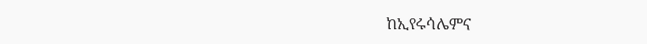ከኢየሩሳሌምና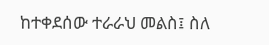ከተቀደሰው ተራራህ መልስ፤ ስለ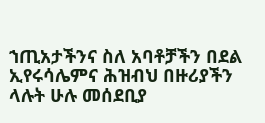ኀጢአታችንና ስለ አባቶቻችን በደል ኢየሩሳሌምና ሕዝብህ በዙሪያችን ላሉት ሁሉ መሰደቢያ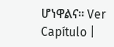ሆነዋልና። Ver Capítulo |